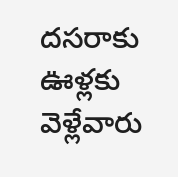ద‌స‌రాకు ఊళ్ల‌కు వెళ్లేవారు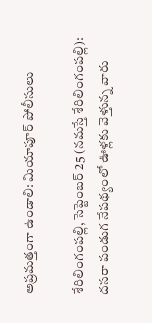అప్ర‌మ‌త్తంగా ఉండాలి: మియాపూర్ పోలీసులు

శేరిలింగంప‌ల్లి, సెప్టెంబ‌ర్ 25 (న‌మ‌స్తే శేరిలింగంప‌ల్లి): ద‌స‌రా పండుగ నేప‌థ్యంలో ఊళ్ల‌కు వెళ్తున్న వారు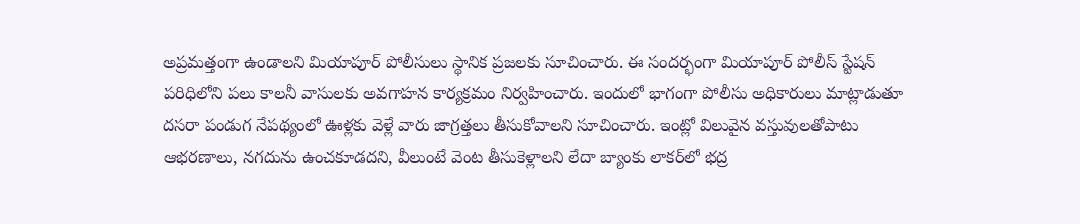అప్ర‌మ‌త్తంగా ఉండాల‌ని మియాపూర్ పోలీసులు స్థానిక ప్ర‌జ‌ల‌కు సూచించారు. ఈ సంద‌ర్భంగా మియాపూర్ పోలీస్ స్టేషన్ ప‌రిధిలోని ప‌లు కాల‌నీ వాసుల‌కు అవ‌గాహ‌న కార్య‌క్ర‌మం నిర్వ‌హించారు. ఇందులో భాగంగా పోలీసు అధికారులు మాట్లాడుతూ ద‌స‌రా పండుగ నేప‌థ్యంలో ఊళ్ల‌కు వెళ్లే వారు జాగ్ర‌త్త‌లు తీసుకోవాల‌ని సూచించారు. ఇంట్లో విలువైన వ‌స్తువుల‌తోపాటు ఆభ‌ర‌ణాలు, న‌గ‌దును ఉంచ‌కూడ‌ద‌ని, వీలుంటే వెంట తీసుకెళ్లాల‌ని లేదా బ్యాంకు లాక‌ర్‌లో భ‌ద్ర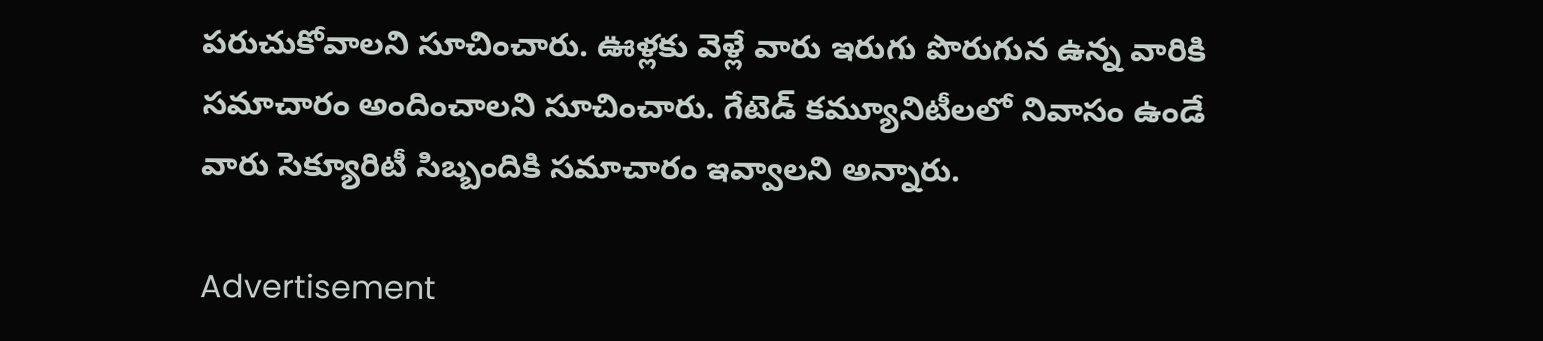ప‌రుచుకోవాల‌ని సూచించారు. ఊళ్ల‌కు వెళ్లే వారు ఇరుగు పొరుగున ఉన్న వారికి స‌మాచారం అందించాల‌ని సూచించారు. గేటెడ్ క‌మ్యూనిటీల‌లో నివాసం ఉండే వారు సెక్యూరిటీ సిబ్బందికి స‌మాచారం ఇవ్వాల‌ని అన్నారు.

Advertisement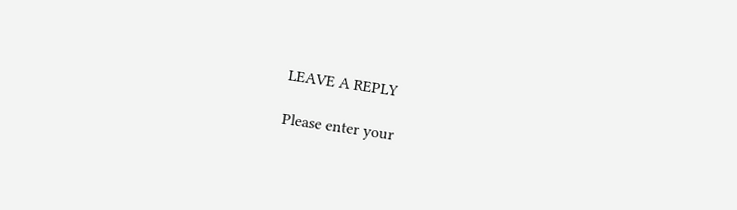LEAVE A REPLY

Please enter your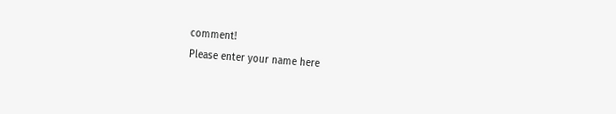comment!
Please enter your name here